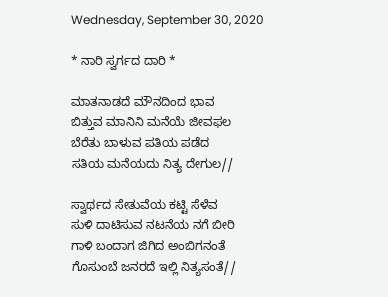Wednesday, September 30, 2020

* ನಾರಿ ಸ್ವರ್ಗದ ದಾರಿ *

ಮಾತನಾಡದೆ ಮೌನದಿಂದ ಭಾವ
ಬಿತ್ತುವ ಮಾನಿನಿ ಮನೆಯೆ ಜೀವಫಲ
ಬೆರೆತು ಬಾಳುವ ಪತಿಯ ಪಡೆದ
ಸತಿಯ ಮನೆಯದು ನಿತ್ಯ ದೇಗುಲ//

ಸ್ವಾರ್ಥದ ಸೇತುವೆಯ ಕಟ್ಟಿ ಸೆಳೆವ
ಸುಳಿ ದಾಟಿಸುವ ನಟನೆಯ ನಗೆ ಬೀರಿ
ಗಾಳಿ ಬಂದಾಗ ಜಿಗಿದ ಅಂಬಿಗನಂತೆ
ಗೊಸುಂಬೆ ಜನರದೆ ಇಲ್ಲಿ ನಿತ್ಯಸಂತೆ//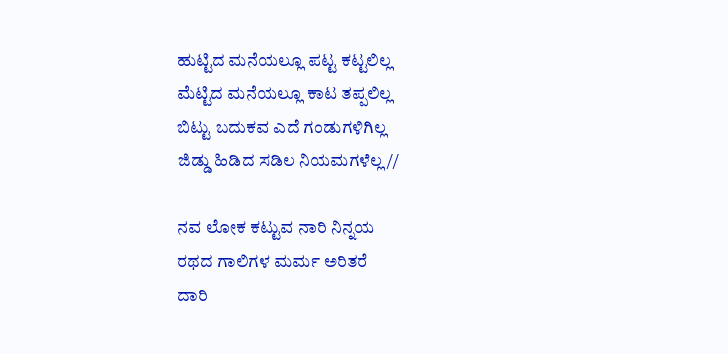ಹುಟ್ಟಿದ ಮನೆಯಲ್ಲೂ ಪಟ್ಟ ಕಟ್ಟಲಿಲ್ಲ
ಮೆಟ್ಟಿದ ಮನೆಯಲ್ಲೂ ಕಾಟ ತಪ್ಪಲಿಲ್ಲ
ಬಿಟ್ಟು ಬದುಕವ ಎದೆ ಗಂಡುಗಳಿಗಿಲ್ಲ
ಜಿಡ್ಡು ಹಿಡಿದ ಸಡಿಲ ನಿಯಮಗಳೆಲ್ಲ//

ನವ ಲೋಕ ಕಟ್ಟುವ ನಾರಿ ನಿನ್ನಯ
ರಥದ ಗಾಲಿಗಳ ಮರ್ಮ ಅರಿತರೆ
ದಾರಿ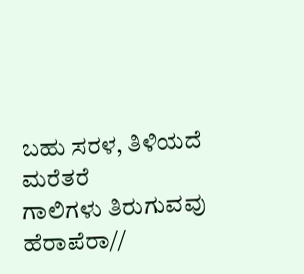ಬಹು ಸರಳ, ತಿಳಿಯದೆ ಮರೆತರೆ
ಗಾಲಿಗಳು ತಿರುಗುವವು ಹೆರಾಪೆರಾ//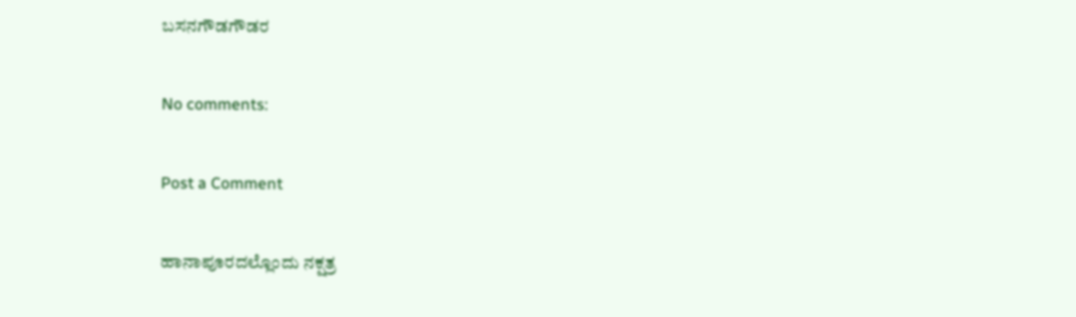ಬಸನಗೌಡಗೌಡರ

No comments:

Post a Comment

ಹಾನಾಪೂರದಲ್ಲೊಂದು ನಕ್ಷತ್ರ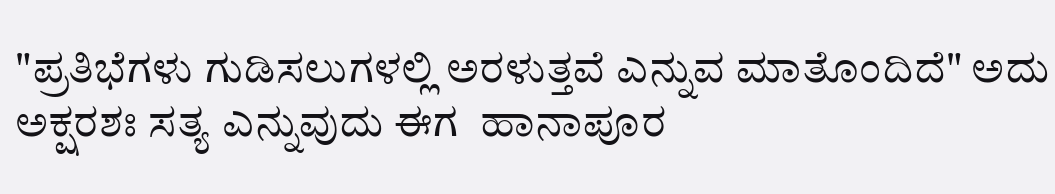"ಪ್ರತಿಭೆಗಳು ಗುಡಿಸಲುಗಳಲ್ಲಿ ಅರಳುತ್ತವೆ ಎನ್ನುವ ಮಾತೊಂದಿದೆ" ಅದು ಅಕ್ಷರಶಃ ಸತ್ಯ ಎನ್ನುವುದು ಈಗ  ಹಾನಾಪೂರ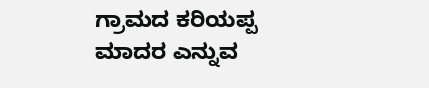ಗ್ರಾಮದ ಕರಿಯಪ್ಪ ಮಾದರ ಎನ್ನುವ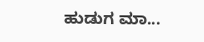ಹುಡುಗ ಮಾ...